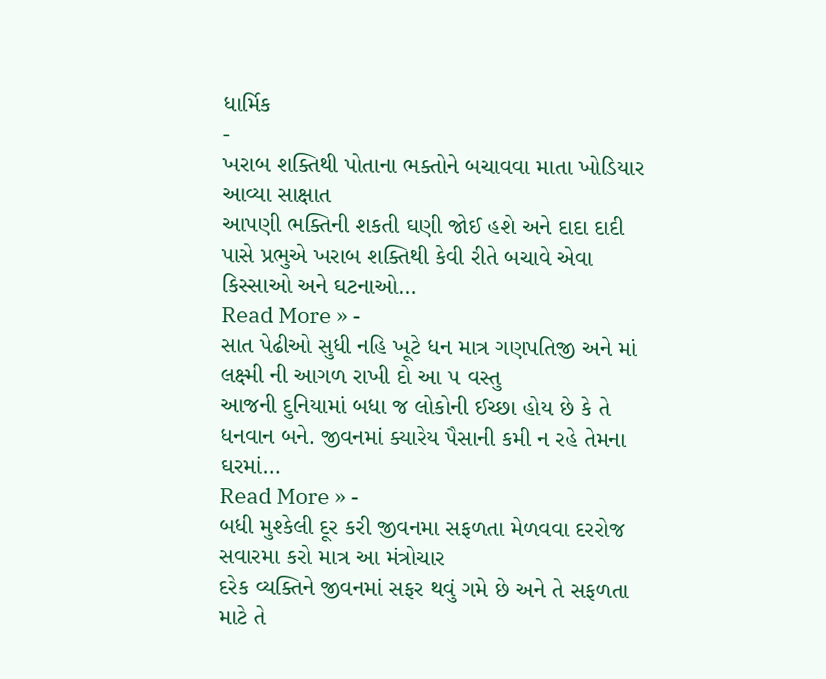ધાર્મિક
-
ખરાબ શક્તિથી પોતાના ભક્તોને બચાવવા માતા ખોડિયાર આવ્યા સાક્ષાત
આપણી ભક્તિની શકતી ઘણી જોઈ હશે અને દાદા દાદી પાસે પ્રભુએ ખરાબ શક્તિથી કેવી રીતે બચાવે એવા કિસ્સાઓ અને ઘટનાઓ…
Read More » -
સાત પેઢીઓ સુધી નહિ ખૂટે ધન માત્ર ગણપતિજી અને માં લક્ષ્મી ની આગળ રાખી દો આ ૫ વસ્તુ
આજની દુનિયામાં બધા જ લોકોની ઈચ્છા હોય છે કે તે ધનવાન બને. જીવનમાં ક્યારેય પૈસાની કમી ન રહે તેમના ઘરમાં…
Read More » -
બધી મુશ્કેલી દૂર કરી જીવનમા સફળતા મેળવવા દરરોજ સવારમા કરો માત્ર આ મંત્રોચાર
દરેક વ્યક્તિને જીવનમાં સફર થવું ગમે છે અને તે સફળતા માટે તે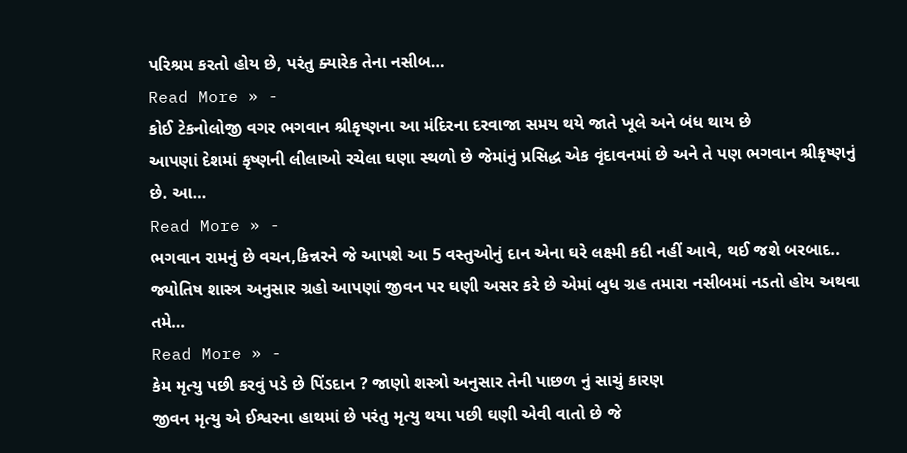પરિશ્રમ કરતો હોય છે, પરંતુ ક્યારેક તેના નસીબ…
Read More » -
કોઈ ટેકનોલોજી વગર ભગવાન શ્રીકૃષ્ણના આ મંદિરના દરવાજા સમય થયે જાતે ખૂલે અને બંધ થાય છે
આપણાં દેશમાં કૃષ્ણની લીલાઓ રચેલા ઘણા સ્થળો છે જેમાંનું પ્રસિદ્ધ એક વૃંદાવનમાં છે અને તે પણ ભગવાન શ્રીકૃષ્ણનું છે. આ…
Read More » -
ભગવાન રામનું છે વચન,કિન્નરને જે આપશે આ 5 વસ્તુઓનું દાન એના ઘરે લક્ષ્મી કદી નહીં આવે, થઈ જશે બરબાદ..
જ્યોતિષ શાસ્ત્ર અનુસાર ગ્રહો આપણાં જીવન પર ઘણી અસર કરે છે એમાં બુધ ગ્રહ તમારા નસીબમાં નડતો હોય અથવા તમે…
Read More » -
કેમ મૃત્યુ પછી કરવું પડે છે પિંડદાન ? જાણો શસ્ત્રો અનુસાર તેની પાછળ નું સાચું કારણ
જીવન મૃત્યુ એ ઈશ્વરના હાથમાં છે પરંતુ મૃત્યુ થયા પછી ઘણી એવી વાતો છે જે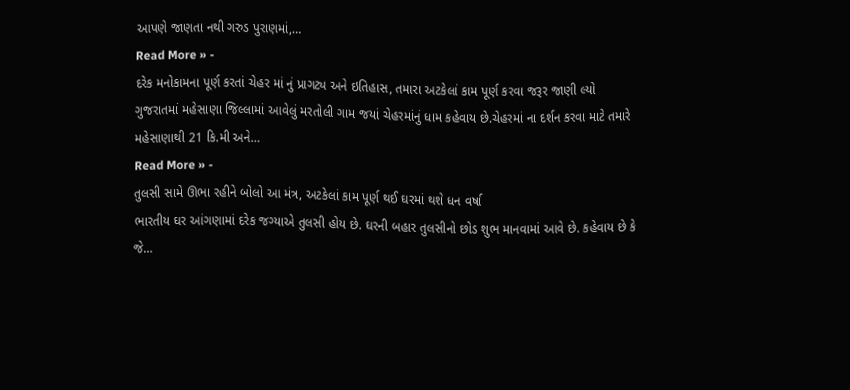આપણે જાણતા નથી ગરુડ પુરાણમાં,…
Read More » -
દરેક મનોકામના પૂર્ણ કરતાં ચેહર માં નું પ્રાગટ્ય અને ઇતિહાસ, તમારા અટકેલાં કામ પૂર્ણ કરવા જરૂર જાણી લ્યો
ગુજરાતમાં મહેસાણા જિલ્લામાં આવેલું મરતોલી ગામ જયાં ચેહરમાંનું ધામ કહેવાય છે.ચેહરમાં ના દર્શન કરવા માટે તમારે મહેસાણાથી 21 કિ.મી અને…
Read More » -
તુલસી સામે ઊભા રહીને બોલો આ મંત્ર, અટકેલાં કામ પૂર્ણ થઈ ઘરમાં થશે ધન વર્ષા
ભારતીય ઘર આંગણામાં દરેક જગ્યાએ તુલસી હોય છે. ઘરની બહાર તુલસીનો છોડ શુભ માનવામાં આવે છે. કહેવાય છે કે જે…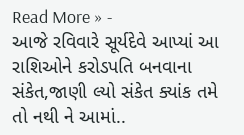Read More » -
આજે રવિવારે સૂર્યદેવે આપ્યાં આ રાશિઓને કરોડપતિ બનવાના સંકેત,જાણી લ્યો સંકેત ક્યાંક તમે તો નથી ને આમાં..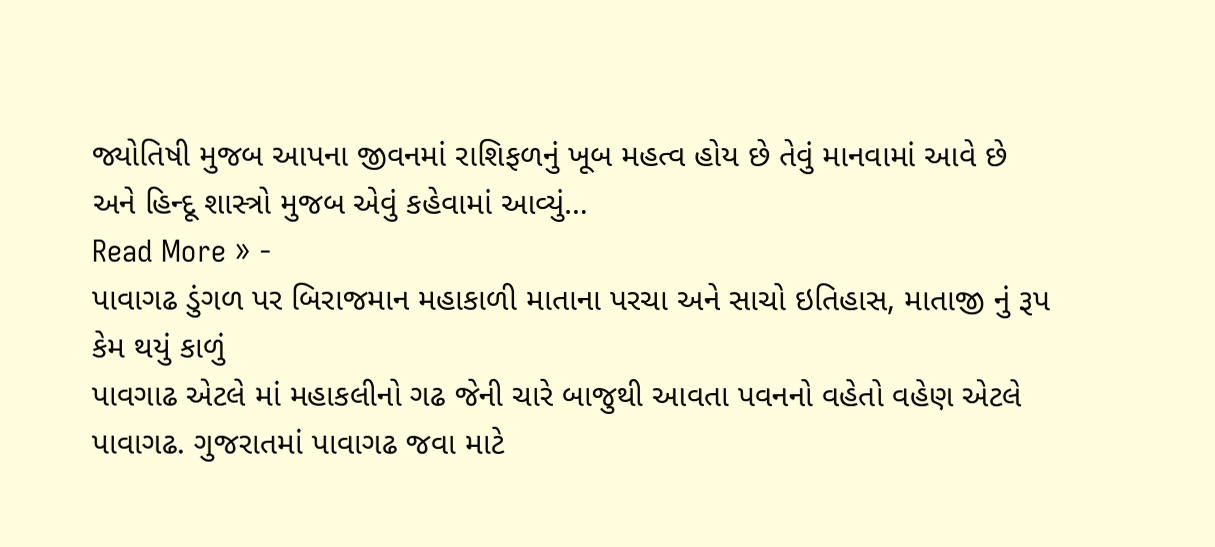જ્યોતિષી મુજબ આપના જીવનમાં રાશિફળનું ખૂબ મહત્વ હોય છે તેવું માનવામાં આવે છે અને હિન્દૂ શાસ્ત્રો મુજબ એવું કહેવામાં આવ્યું…
Read More » -
પાવાગઢ ડુંગળ પર બિરાજમાન મહાકાળી માતાના પરચા અને સાચો ઇતિહાસ, માતાજી નું રૂપ કેમ થયું કાળું
પાવગાઢ એટલે માં મહાકલીનો ગઢ જેની ચારે બાજુથી આવતા પવનનો વહેતો વહેણ એટલે પાવાગઢ. ગુજરાતમાં પાવાગઢ જવા માટે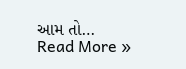આમ તો…
Read More »